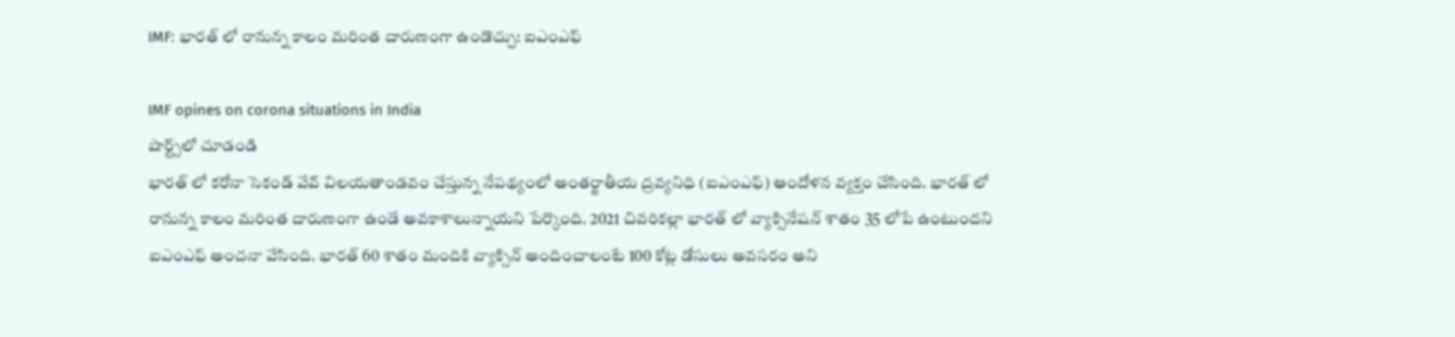IMF: భారత్ లో రానున్న కాలం మరింత దారుణంగా ఉండొచ్చు: ఐఎంఎఫ్

IMF opines on corona situations in India
షార్ట్స్‌లో చూడండి
భారత్ లో కరోనా సెకండ్ వేవ్ విలయతాండవం చేస్తున్న నేపథ్యంలో అంతర్జాతీయ ద్రవ్యనిధి (ఐఎంఎఫ్) ఆందోళన వ్యక్తం చేసింది. భారత్ లో రానున్న కాలం మరింత దారుణంగా ఉండే అవకాశాలున్నాయని పేర్కొంది. 2021 చివరికల్లా భారత్ లో వ్యాక్సినేషన్ శాతం 35 లోపే ఉంటుందని ఐఎంఎఫ్ అంచనా వేసింది. భారత్ 60 శాతం మందికి వ్యాక్సిన్ అందించాలంటే 100 కోట్ల డోసులు అవసరం అని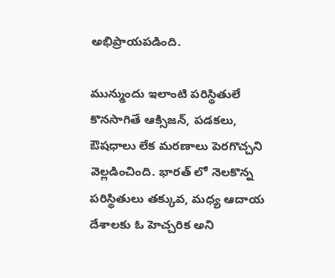అభిప్రాయపడింది.

మున్ముందు ఇలాంటి పరిస్థితులే కొనసాగితే ఆక్సిజన్, పడకలు, ఔషధాలు లేక మరణాలు పెరగొచ్చని వెల్లడించింది. భారత్ లో నెలకొన్న పరిస్థితులు తక్కువ, మధ్య ఆదాయ దేశాలకు ఓ హెచ్చరిక అని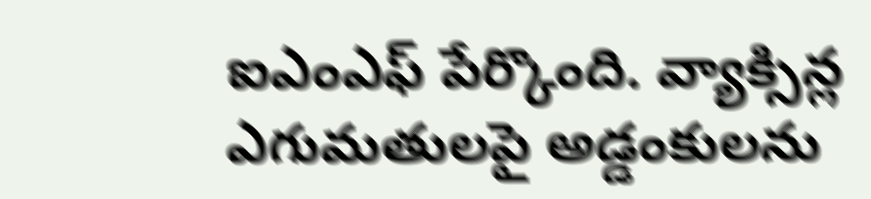ఐఎంఎఫ్ పేర్కొంది. వ్యాక్సిన్ల ఎగుమతులపై అడ్డంకులను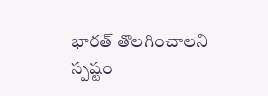భారత్ తొలగించాలని స్పష్టం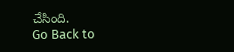చేసింది.
Go Back to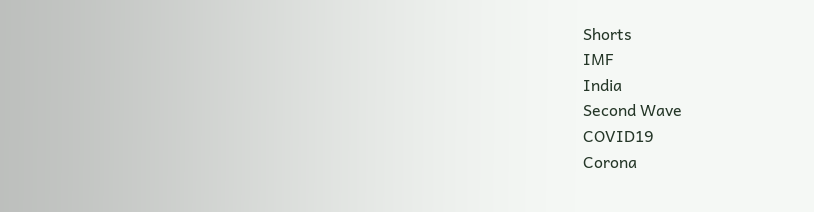Shorts
IMF
India
Second Wave
COVID19
Corona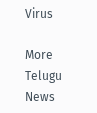Virus

More Telugu News